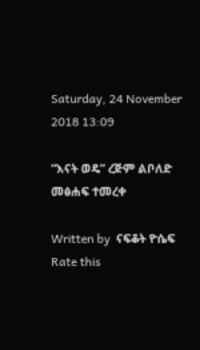Saturday, 24 November 2018 13:09

“እናት ወዴ” ረጅም ልቦለድ መፅሐፍ ተመረቀ

Written by  ናፍቆት ዮሴፍ
Rate this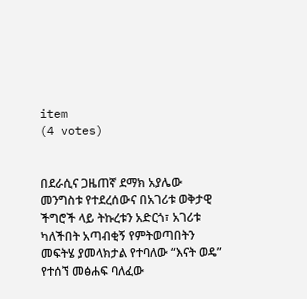item
(4 votes)


በደራሲና ጋዜጠኛ ደማክ አያሌው መንግስቱ የተደረሰውና በአገሪቱ ወቅታዊ ችግሮች ላይ ትኩረቱን አድርጎ፣ አገሪቱ ካለችበት አጣብቂኝ የምትወጣበትን መፍትሄ ያመላክታል የተባለው “እናት ወዴ” የተሰኘ መፅሐፍ ባለፈው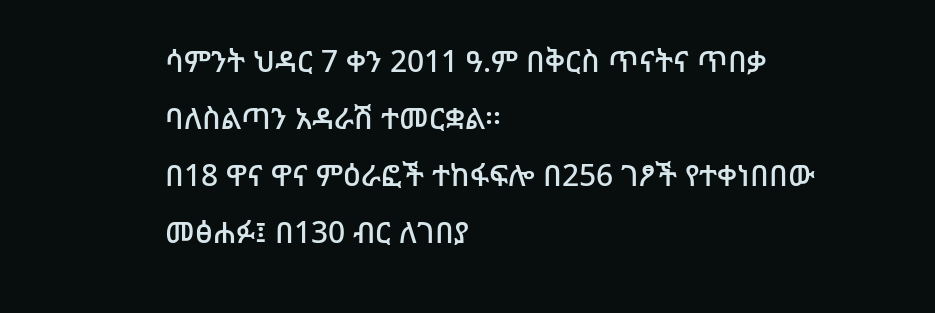ሳምንት ህዳር 7 ቀን 2011 ዓ.ም በቅርስ ጥናትና ጥበቃ ባለስልጣን አዳራሽ ተመርቋል፡፡
በ18 ዋና ዋና ምዕራፎች ተከፋፍሎ በ256 ገፆች የተቀነበበው መፅሐፉ፤ በ130 ብር ለገበያ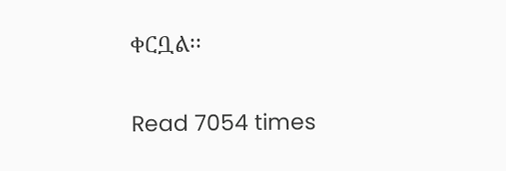ቀርቧል፡፡


Read 7054 times